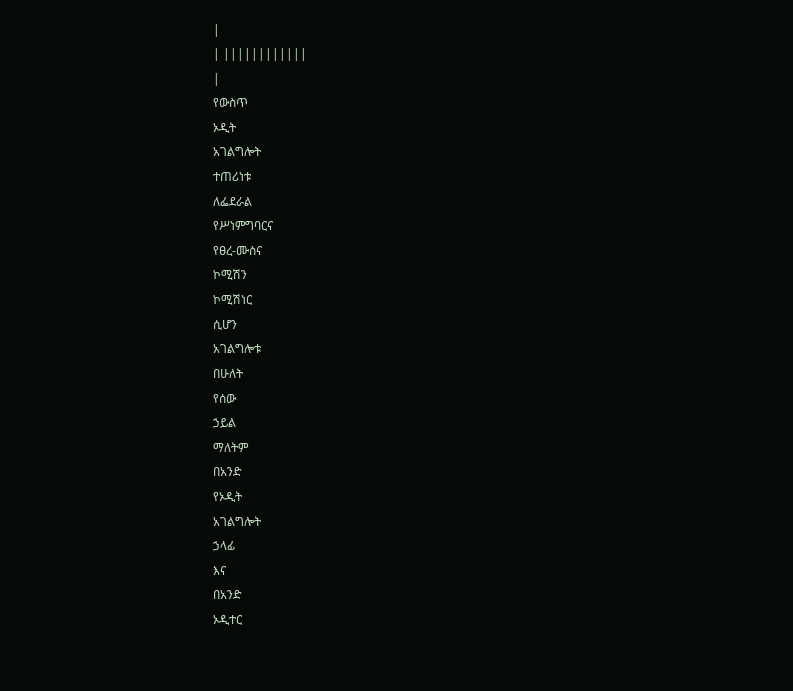|
| ||||||||||||
|
የውስጥ
ኦዲት
አገልግሎት
ተጠሪነቱ
ለፌደራል
የሥነምግባርና
የፀረ-ሙስና
ኮሚሽን
ኮሚሽነር
ሲሆን
አገልግሎቱ
በሁለት
የሰው
ኃይል
ማለትም
በአንድ
የኦዲት
አገልግሎት
ኃላፊ
እና
በአንድ
ኦዲተር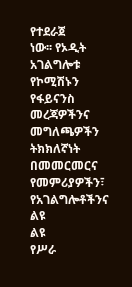የተደራጀ
ነው፡፡ የኦዲት
አገልግሎቱ
የኮሚሽኑን
የፋይናንስ
መረጃዎችንና
መግለጫዎችን
ትክክለኛነት
በመመርመርና
የመምሪያዎችን፣
የአገልግሎቶችንና
ልዩ
ልዩ
የሥራ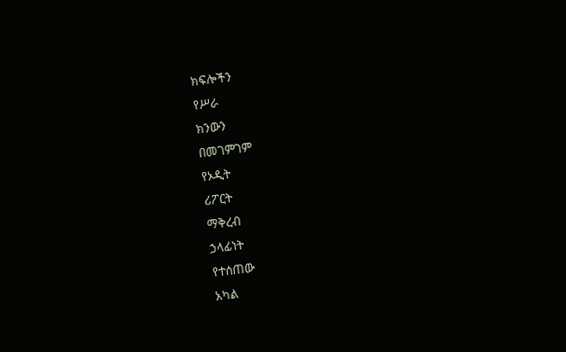ክፍሎችን
የሥራ
ክንውን
በመገምገም
የኦዲት
ሪፖርት
ማቅረብ
ኃላፊነት
የተሰጠው
አካል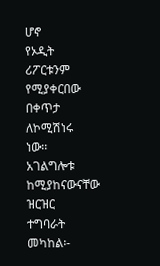ሆኖ
የኦዲት
ሪፖርቱንም
የሚያቀርበው
በቀጥታ
ለኮሚሽነሩ
ነው፡፡
አገልግሎቱ
ከሚያከናውናቸው
ዝርዝር
ተግባራት
መካከል፡-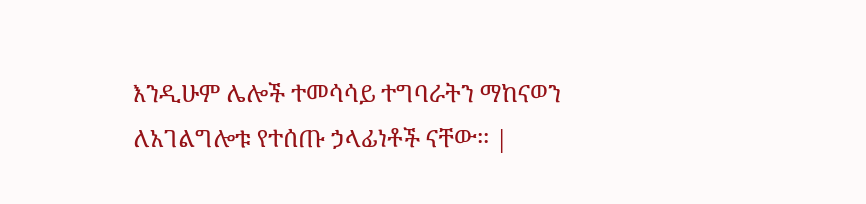እንዲሁም ሌሎች ተመሳሳይ ተግባራትን ማከናወን ለአገልግሎቱ የተሰጡ ኃላፊነቶች ናቸው፡፡ |